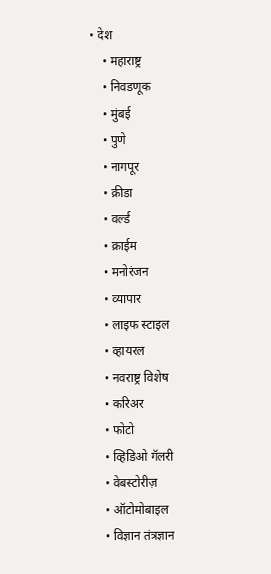• देश
    • महाराष्ट्र
    • निवडणूक
    • मुंबई
    • पुणे
    • नागपूर
    • क्रीडा
    • वर्ल्ड
    • क्राईम
    • मनोरंजन
    • व्यापार
    • लाइफ स्टाइल
    • व्हायरल
    • नवराष्ट्र विशेष
    • करिअर
    • फोटो
    • व्हिडिओ गॅलरी
    • वेबस्टोरीज़
    • ऑटोमोबाइल
    • विज्ञान तंत्रज्ञान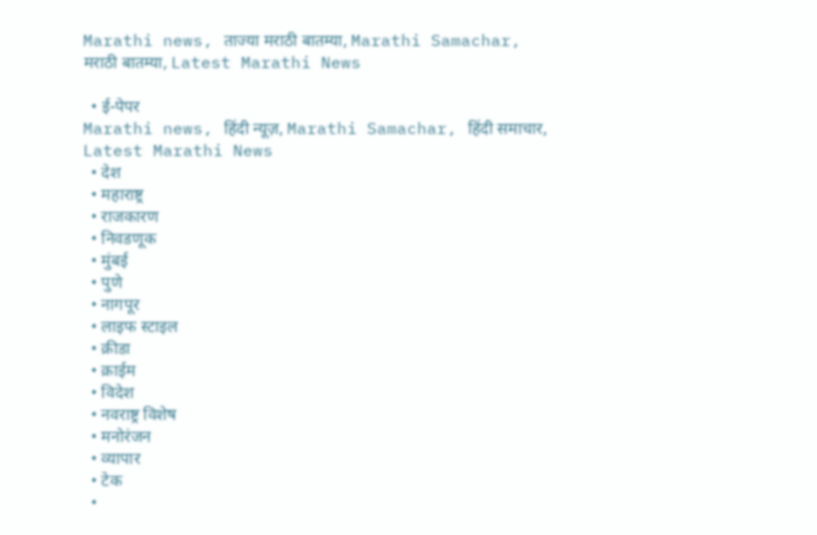Marathi news, ताज्या मराठी बातम्या, Marathi Samachar, मराठी बातम्या, Latest Marathi News

  • ई-पेपर
Marathi news, हिंदी न्यूज़, Marathi Samachar, हिंदी समाचार, Latest Marathi News
  • देश
  • महाराष्ट्र
  • राजकारण
  • निवडणूक
  • मुंबई
  • पुणे
  • नागपूर
  • लाइफ स्टाइल
  • क्रीडा
  • क्राईम
  • विदेश
  • नवराष्ट्र विशेष
  • मनोरंजन
  • व्यापार
  • टेक
  •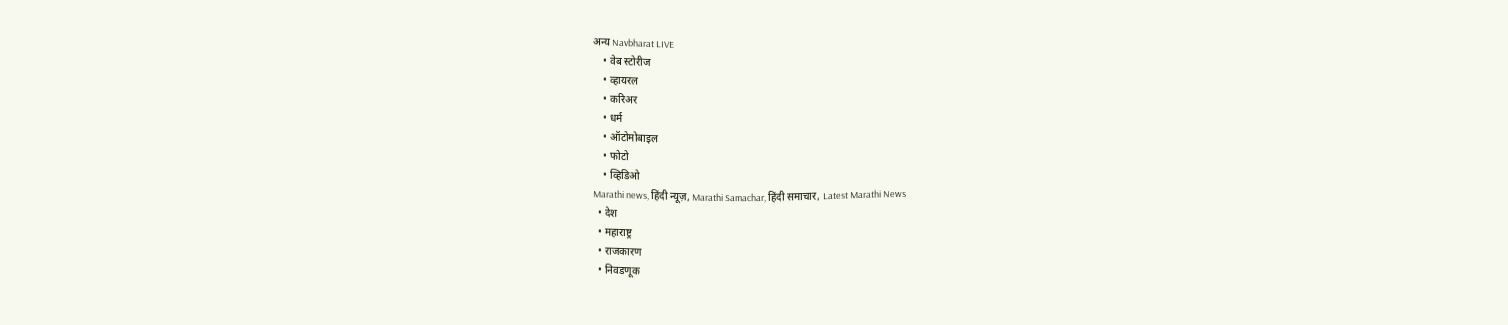अन्य Navbharat LIVE
    • वेब स्टोरीज
    • व्हायरल
    • करिअर
    • धर्म
    • ऑटोमोबाइल
    • फोटो
    • व्हिडिओ
Marathi news, हिंदी न्यूज़, Marathi Samachar, हिंदी समाचार, Latest Marathi News
  • देश
  • महाराष्ट्र
  • राजकारण
  • निवडणूक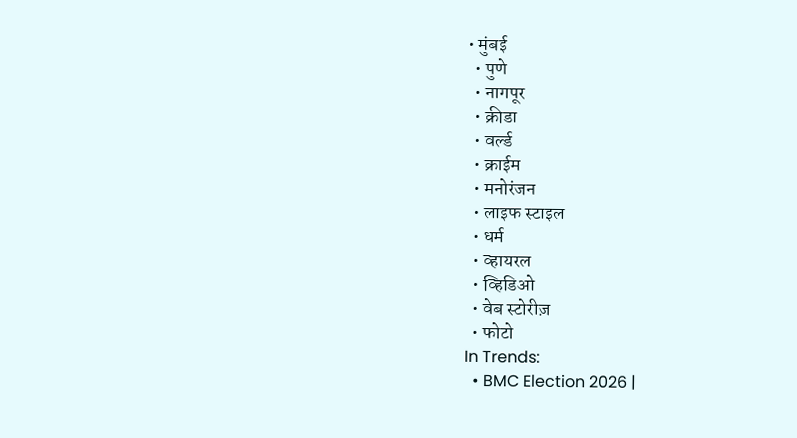• मुंबई
  • पुणे
  • नागपूर
  • क्रीडा
  • वर्ल्ड
  • क्राईम
  • मनोरंजन
  • लाइफ स्टाइल
  • धर्म
  • व्हायरल
  • व्हिडिओ
  • वेब स्टोरीज़
  • फोटो
In Trends:
  • BMC Election 2026 |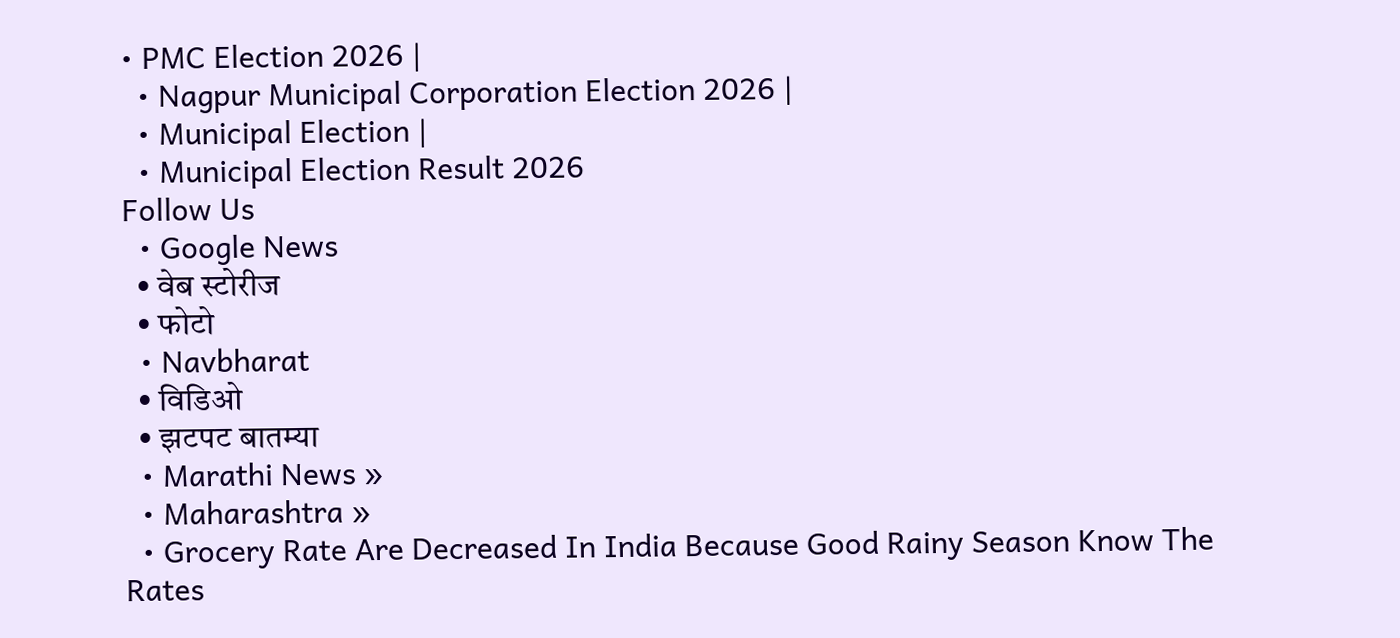• PMC Election 2026 |
  • Nagpur Municipal Corporation Election 2026 |
  • Municipal Election |
  • Municipal Election Result 2026
Follow Us
  • Google News
  • वेब स्टोरीज
  • फोटो
  • Navbharat
  • विडिओ
  • झटपट बातम्या
  • Marathi News »
  • Maharashtra »
  • Grocery Rate Are Decreased In India Because Good Rainy Season Know The Rates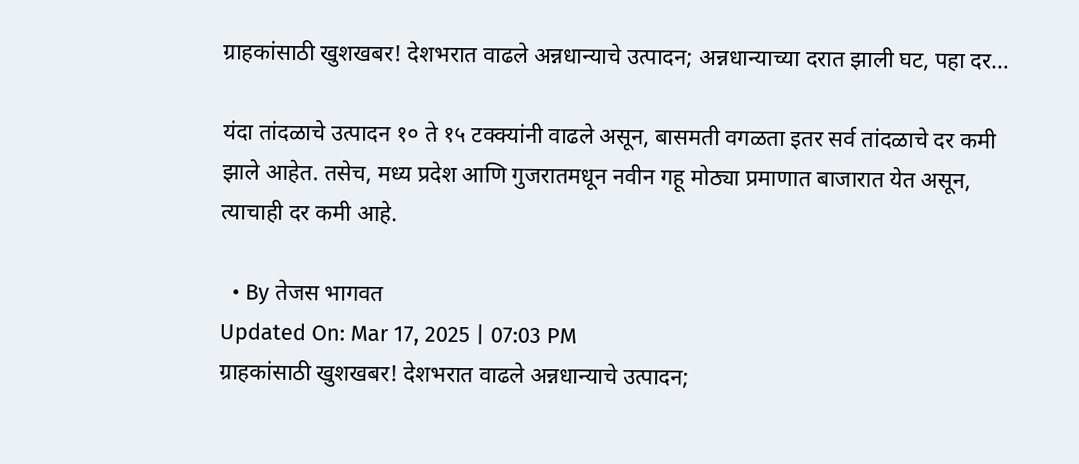ग्राहकांसाठी खुशखबर! देशभरात वाढले अन्नधान्याचे उत्पादन; अन्नधान्याच्या दरात झाली घट, पहा दर…

यंदा तांदळाचे उत्पादन १० ते १५ टक्क्यांनी वाढले असून, बासमती वगळता इतर सर्व तांदळाचे दर कमी झाले आहेत. तसेच, मध्य प्रदेश आणि गुजरातमधून नवीन गहू मोठ्या प्रमाणात बाजारात येत असून, त्याचाही दर कमी आहे.

  • By तेजस भागवत
Updated On: Mar 17, 2025 | 07:03 PM
ग्राहकांसाठी खुशखबर! देशभरात वाढले अन्नधान्याचे उत्पादन;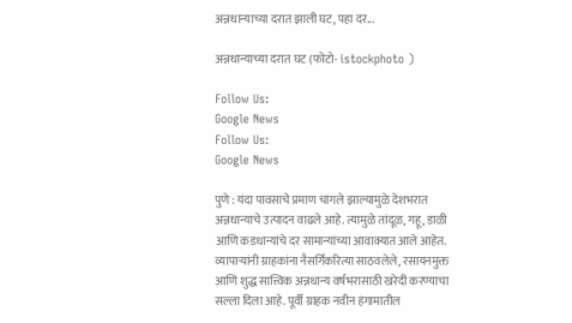अन्नधान्याच्या दरात झाली घट, पहा दर...

अन्नधान्याच्या दरात घट (फोटो- istockphoto )

Follow Us:
Google News
Follow Us:
Google News

पुणे : यंदा पावसाचे प्रमाण चांगले झाल्यामुळे देशभरात अन्नधान्याचे उत्पादन वाढले आहे. त्यामुळे तांदूळ, गहू, डाळी आणि कडधान्यांचे दर सामान्यांच्या आवाक्यात आले आहेत. व्यापाऱ्यांनी ग्राहकांना नैसर्गिकरित्या साठवलेले, रसायनमुक्त आणि शुद्ध सात्त्विक अन्नधान्य वर्षभरासाठी खरेदी करण्याचा सल्ला दिला आहे. पूर्वी ग्राहक नवीन हंगामातील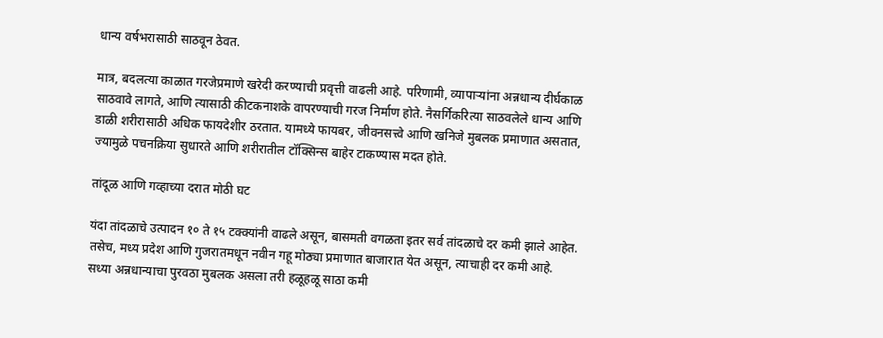धान्य वर्षभरासाठी साठवून ठेवत.

मात्र, बदलत्या काळात गरजेप्रमाणे खरेदी करण्याची प्रवृत्ती वाढली आहे. परिणामी, व्यापाऱ्यांना अन्नधान्य दीर्घकाळ साठवावे लागते, आणि त्यासाठी कीटकनाशके वापरण्याची गरज निर्माण होते. नैसर्गिकरित्या साठवलेले धान्य आणि डाळी शरीरासाठी अधिक फायदेशीर ठरतात. यामध्ये फायबर, जीवनसत्त्वे आणि खनिजे मुबलक प्रमाणात असतात, ज्यामुळे पचनक्रिया सुधारते आणि शरीरातील टॉक्सिन्स बाहेर टाकण्यास मदत होते.

तांदूळ आणि गव्हाच्या दरात मोठी घट

यंदा तांदळाचे उत्पादन १० ते १५ टक्क्यांनी वाढले असून, बासमती वगळता इतर सर्व तांदळाचे दर कमी झाले आहेत. तसेच, मध्य प्रदेश आणि गुजरातमधून नवीन गहू मोठ्या प्रमाणात बाजारात येत असून, त्याचाही दर कमी आहे. सध्या अन्नधान्याचा पुरवठा मुबलक असला तरी हळूहळू साठा कमी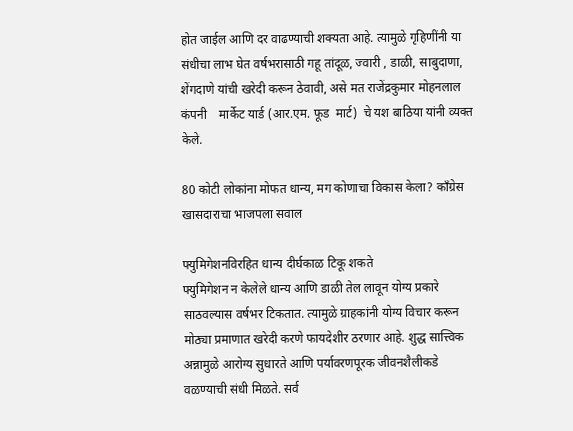होत जाईल आणि दर वाढण्याची शक्यता आहे. त्यामुळे गृहिणींनी या संधीचा लाभ घेत वर्षभरासाठी गहू तांदूळ, ज्वारी , डाळी, साबुदाणा, शेंगदाणे यांची खरेदी करून ठेवावी, असे मत राजेंद्रकुमार मोहनलाल कंपनी    मार्केट यार्ड (आर.एम. फूड  मार्ट)  चे यश बाठिया यांनी व्यक्त केले.

80 कोटी लोकांना मोफत धान्य, मग कोणाचा विकास केला? काँग्रेस खासदाराचा भाजपला सवाल

फ्युमिगेशनविरहित धान्य दीर्घकाळ टिकू शकते
फ्युमिगेशन न केलेले धान्य आणि डाळी तेल लावून योग्य प्रकारे साठवल्यास वर्षभर टिकतात. त्यामुळे ग्राहकांनी योग्य विचार करून मोठ्या प्रमाणात खरेदी करणे फायदेशीर ठरणार आहे. शुद्ध सात्त्विक अन्नामुळे आरोग्य सुधारते आणि पर्यावरणपूरक जीवनशैलीकडे वळण्याची संधी मिळते. सर्व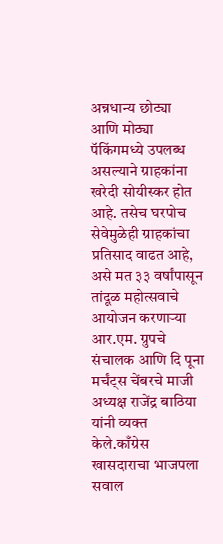अन्नधान्य छोट्या आणि मोठ्या पॅकिंगमध्ये उपलब्ध असल्याने ग्राहकांना खरेदी सोयीस्कर होत आहे. तसेच घरपोच सेवेमुळेही ग्राहकांचा प्रतिसाद वाढत आहे, असे मत ३३ वर्षांपासून तांदूळ महोत्सवाचे आयोजन करणाऱ्या आर.एम. ग्रुपचे संचालक आणि दि पूना मर्चंट्स चेंबरचे माजी अध्यक्ष राजेंद्र बाठिया यांनी व्यक्त केले.काँग्रेस खासदाराचा भाजपला सवाल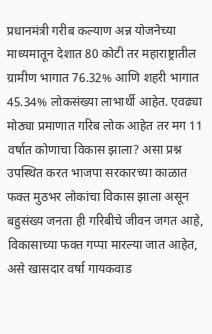प्रधानमंत्री गरीब कल्याण अन्न योजनेच्या माध्यमातून देशात 80 कोटी तर महाराष्ट्रातील ग्रामीण भागात 76.32% आणि शहरी भागात 45.34% लोकसंख्या लाभार्थी आहेत. एवढ्या मोठ्या प्रमाणात गरिब लोक आहेत तर मग 11 वर्षात कोणाचा विकास झाला? असा प्रश्न उपस्थित करत भाजपा सरकारच्या काळात फक्त मुठभर लोकांचा विकास झाला असून बहुसंख्य जनता ही गरिबीचे जीवन जगत आहे, विकासाच्या फक्त गप्पा मारल्या जात आहेत, असे खासदार वर्षा गायकवाड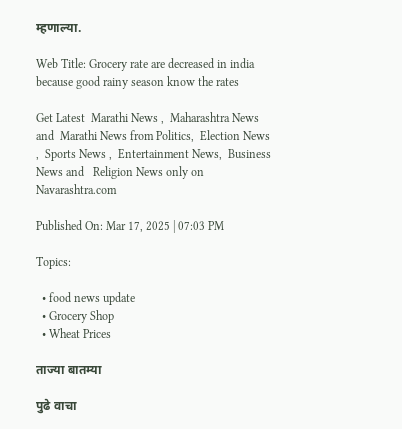म्हणाल्या.

Web Title: Grocery rate are decreased in india because good rainy season know the rates

Get Latest  Marathi News ,  Maharashtra News and  Marathi News from Politics,  Election News ,  Sports News ,  Entertainment News,  Business News and   Religion News only on Navarashtra.com

Published On: Mar 17, 2025 | 07:03 PM

Topics:

  • food news update
  • Grocery Shop
  • Wheat Prices

ताज्या बातम्या

पुढे वाचा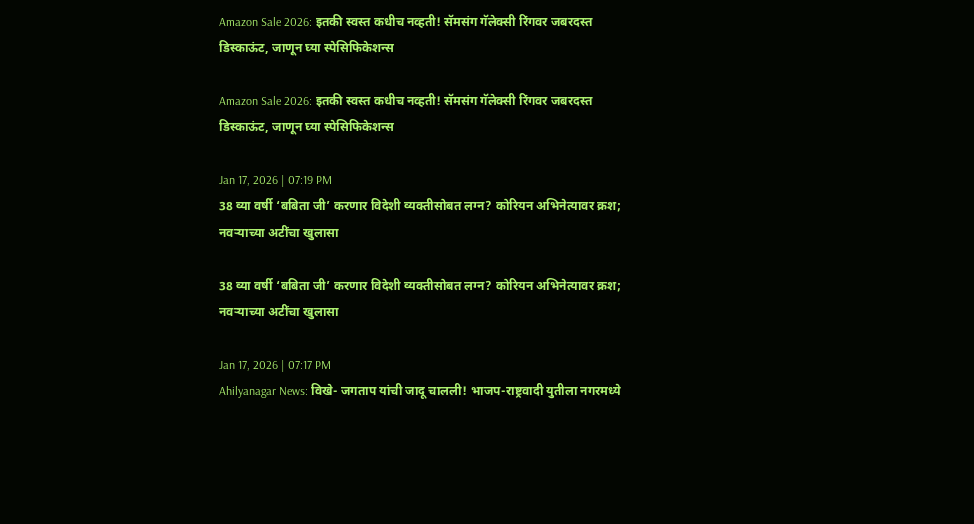Amazon Sale 2026: इतकी स्वस्त कधीच नव्हती! सॅमसंग गॅलेक्सी रिंगवर जबरदस्त डिस्काऊंट, जाणून घ्या स्पेसिफिकेशन्स

Amazon Sale 2026: इतकी स्वस्त कधीच नव्हती! सॅमसंग गॅलेक्सी रिंगवर जबरदस्त डिस्काऊंट, जाणून घ्या स्पेसिफिकेशन्स

Jan 17, 2026 | 07:19 PM
38 व्या वर्षी ‘बबिता जी’ करणार विदेशी व्यक्तीसोबत लग्न? कोरियन अभिनेत्यावर क्रश; नवऱ्याच्या अटींचा खुलासा

38 व्या वर्षी ‘बबिता जी’ करणार विदेशी व्यक्तीसोबत लग्न? कोरियन अभिनेत्यावर क्रश; नवऱ्याच्या अटींचा खुलासा

Jan 17, 2026 | 07:17 PM
Ahilyanagar News: विखे- जगताप यांची जादू चालली! भाजप-राष्ट्रवादी युतीला नगरमध्ये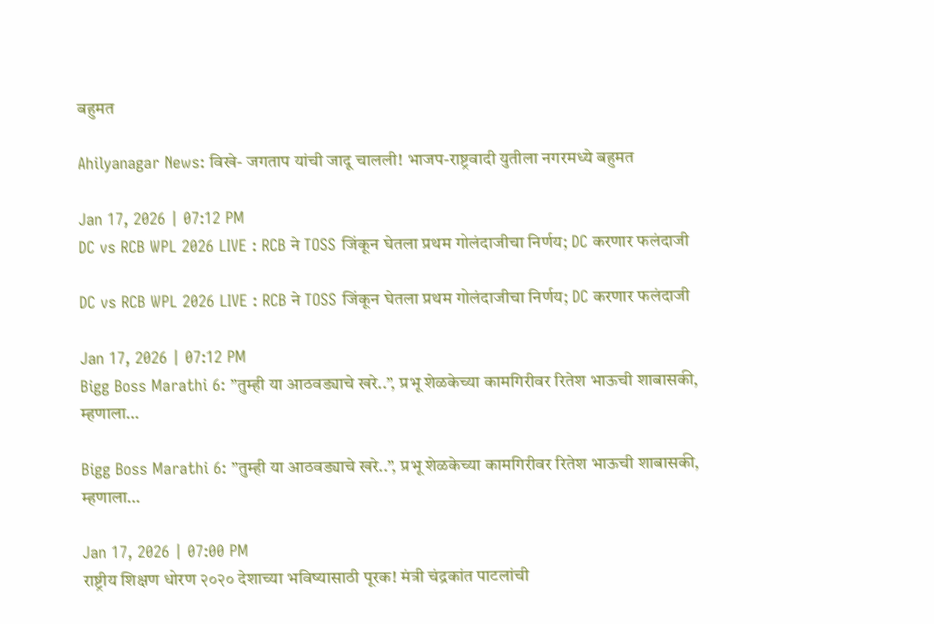बहुमत

Ahilyanagar News: विखे- जगताप यांची जादू चालली! भाजप-राष्ट्रवादी युतीला नगरमध्ये बहुमत

Jan 17, 2026 | 07:12 PM
DC vs RCB WPL 2026 LIVE : RCB ने TOSS जिंकून घेतला प्रथम गोलंदाजीचा निर्णय; DC करणार फलंदाजी

DC vs RCB WPL 2026 LIVE : RCB ने TOSS जिंकून घेतला प्रथम गोलंदाजीचा निर्णय; DC करणार फलंदाजी

Jan 17, 2026 | 07:12 PM
Bigg Boss Marathi 6: ”तुम्ही या आठवड्याचे खरे..”, प्रभू शेळकेच्या कामगिरीवर रितेश भाऊची शाबासकी, म्हणाला…

Bigg Boss Marathi 6: ”तुम्ही या आठवड्याचे खरे..”, प्रभू शेळकेच्या कामगिरीवर रितेश भाऊची शाबासकी, म्हणाला…

Jan 17, 2026 | 07:00 PM
राष्ट्रीय शिक्षण धोरण २०२० देशाच्या भविष्यासाठी पूरक! मंत्री चंद्रकांत पाटलांची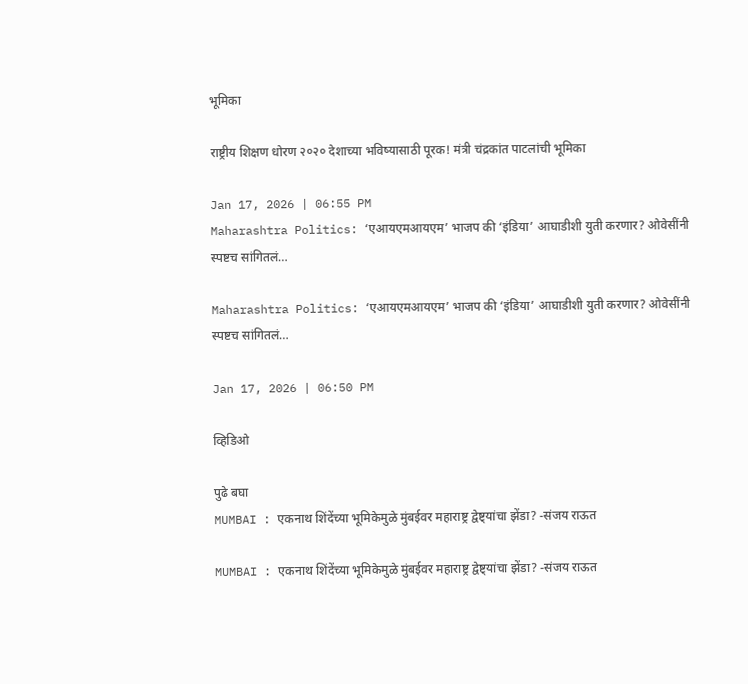भूमिका

राष्ट्रीय शिक्षण धोरण २०२० देशाच्या भविष्यासाठी पूरक! मंत्री चंद्रकांत पाटलांची भूमिका

Jan 17, 2026 | 06:55 PM
Maharashtra Politics: ‘एआयएमआयएम’ भाजप की ‘इंडिया’ आघाडीशी युती करणार? ओवेसींनी स्पष्टच सांगितलं…

Maharashtra Politics: ‘एआयएमआयएम’ भाजप की ‘इंडिया’ आघाडीशी युती करणार? ओवेसींनी स्पष्टच सांगितलं…

Jan 17, 2026 | 06:50 PM

व्हिडिओ

पुढे बघा
MUMBAI : एकनाथ शिंदेंच्या भूमिकेमुळे मुंबईवर महाराष्ट्र द्वेष्ट्यांचा झेंडा? -संजय राऊत

MUMBAI : एकनाथ शिंदेंच्या भूमिकेमुळे मुंबईवर महाराष्ट्र द्वेष्ट्यांचा झेंडा? -संजय राऊत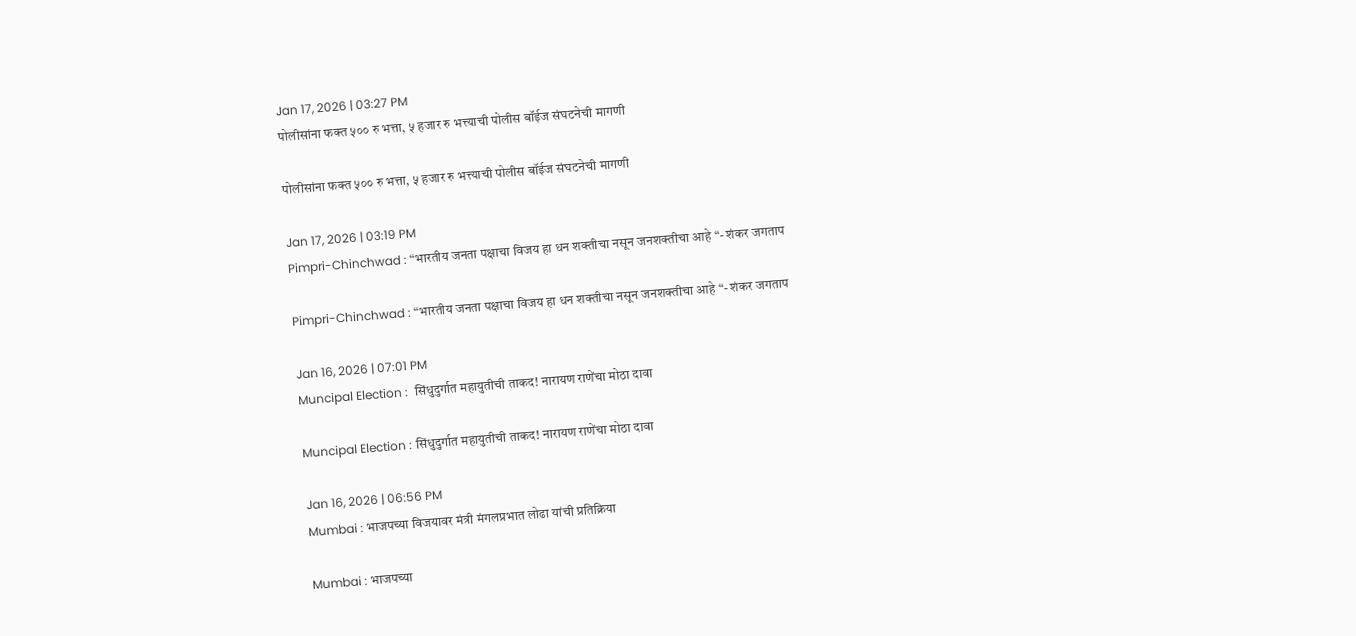Jan 17, 2026 | 03:27 PM
पोलीसांना फक्त ५०० रु भत्ता, ५ हजार रु भत्त्याची पोलीस बॉईज संघटनेची मागणी

पोलीसांना फक्त ५०० रु भत्ता, ५ हजार रु भत्त्याची पोलीस बॉईज संघटनेची मागणी

Jan 17, 2026 | 03:19 PM
Pimpri-Chinchwad : “भारतीय जनता पक्षाचा विजय हा धन शक्तीचा नसून जनशक्तीचा आहे “- शंकर जगताप

Pimpri-Chinchwad : “भारतीय जनता पक्षाचा विजय हा धन शक्तीचा नसून जनशक्तीचा आहे “- शंकर जगताप

Jan 16, 2026 | 07:01 PM
Muncipal Election :  सिंधुदुर्गात महायुतीची ताकद! नारायण राणेंचा मोठा दावा

Muncipal Election : सिंधुदुर्गात महायुतीची ताकद! नारायण राणेंचा मोठा दावा

Jan 16, 2026 | 06:56 PM
Mumbai : भाजपच्या विजयावर मंत्री मंगलप्रभात लोढा यांची प्रतिक्रिया

Mumbai : भाजपच्या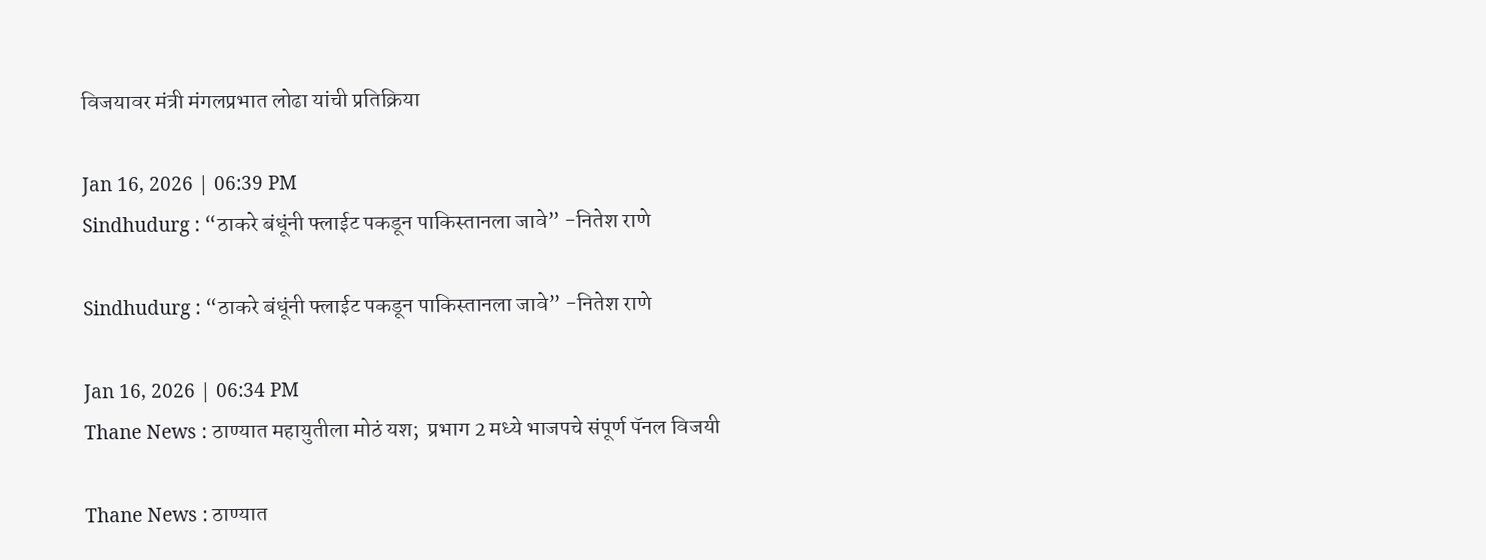विजयावर मंत्री मंगलप्रभात लोढा यांची प्रतिक्रिया

Jan 16, 2026 | 06:39 PM
Sindhudurg : “ठाकरे बंधूंनी फ्लाईट पकडून पाकिस्तानला जावे” -नितेश राणे

Sindhudurg : “ठाकरे बंधूंनी फ्लाईट पकडून पाकिस्तानला जावे” -नितेश राणे

Jan 16, 2026 | 06:34 PM
Thane News : ठाण्यात महायुतीला मोठं यश;  प्रभाग 2 मध्ये भाजपचे संपूर्ण पॅनल विजयी

Thane News : ठाण्यात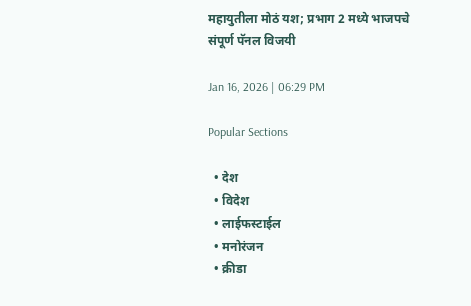महायुतीला मोठं यश; प्रभाग 2 मध्ये भाजपचे संपूर्ण पॅनल विजयी

Jan 16, 2026 | 06:29 PM

Popular Sections

  • देश
  • विदेश
  • लाईफस्टाईल
  • मनोरंजन
  • क्रीडा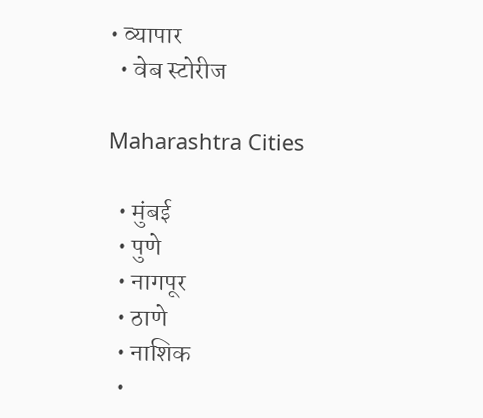• व्यापार
  • वेब स्टोरीज

Maharashtra Cities

  • मुंबई
  • पुणे
  • नागपूर
  • ठाणे
  • नाशिक
  •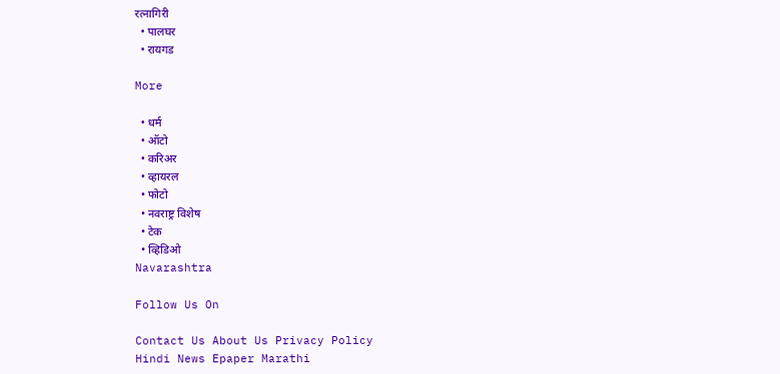रत्नागिरी
  • पालघर
  • रायगड

More

  • धर्म
  • ऑटो
  • करिअर
  • व्हायरल
  • फोटो
  • नवराष्ट्र विशेष
  • टेक
  • व्हिडिओ
Navarashtra

Follow Us On

Contact Us About Us Privacy Policy
Hindi News Epaper Marathi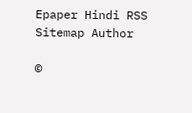Epaper Hindi RSS Sitemap Author

©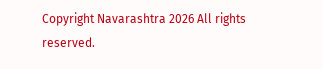Copyright Navarashtra 2026 All rights reserved.